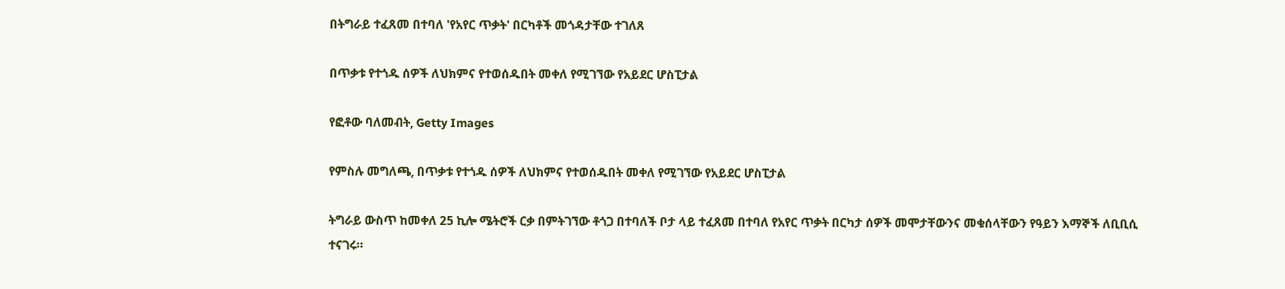በትግራይ ተፈጸመ በተባለ 'የአየር ጥቃት' በርካቶች መጎዳታቸው ተገለጸ

በጥቃቱ የተጎዱ ሰዎች ለህክምና የተወሰዱበት መቀለ የሚገኘው የአይደር ሆስፒታል

የፎቶው ባለመብት, Getty Images

የምስሉ መግለጫ, በጥቃቱ የተጎዱ ሰዎች ለህክምና የተወሰዱበት መቀለ የሚገኘው የአይደር ሆስፒታል

ትግራይ ውስጥ ከመቀለ 25 ኪሎ ሜትሮች ርቃ በምትገኘው ቶጎጋ በተባለች ቦታ ላይ ተፈጸመ በተባለ የአየር ጥቃት በርካታ ሰዎች መሞታቸውንና መቁሰላቸውን የዓይን እማኞች ለቢቢሲ ተናገሩ።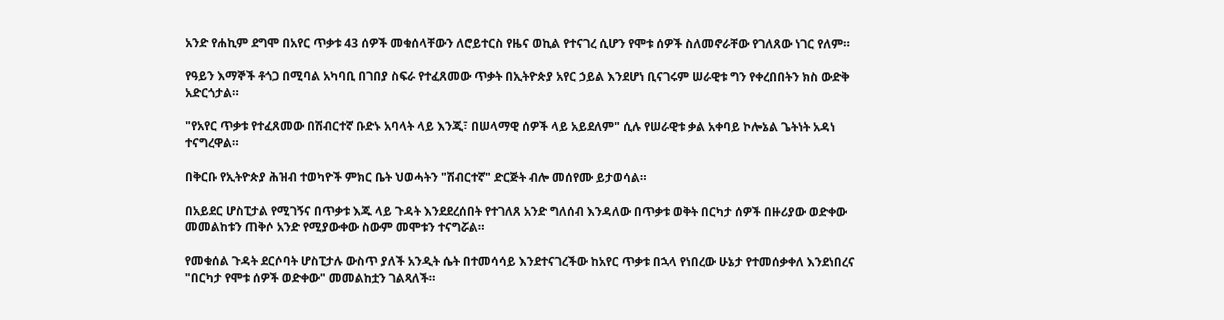አንድ የሐኪም ደግሞ በአየር ጥቃቱ 43 ሰዎች መቁሰላቸውን ለሮይተርስ የዜና ወኪል የተናገረ ሲሆን የሞቱ ሰዎች ስለመኖራቸው የገለጸው ነገር የለም።

የዓይን እማኞች ቶጎጋ በሚባል አካባቢ በገበያ ስፍራ የተፈጸመው ጥቃት በኢትዮጵያ አየር ኃይል እንደሆነ ቢናገሩም ሠራዊቱ ግን የቀረበበትን ክስ ውድቅ አድርጎታል።

"የአየር ጥቃቱ የተፈጸመው በሽብርተኛ ቡድኑ አባላት ላይ እንጂ፣ በሠላማዊ ሰዎች ላይ አይደለም" ሲሉ የሠራዊቱ ቃል አቀባይ ኮሎኔል ጌትነት አዳነ ተናግረዋል።

በቅርቡ የኢትዮጵያ ሕዝብ ተወካዮች ምክር ቤት ህወሓትን "ሽብርተኛ" ድርጅት ብሎ መሰየሙ ይታወሳል።

በአይደር ሆስፒታል የሚገኝና በጥቃቱ እጁ ላይ ጉዳት እንደደረሰበት የተገለጸ አንድ ግለሰብ እንዳለው በጥቃቱ ወቅት በርካታ ሰዎች በዙሪያው ወድቀው መመልከቱን ጠቅሶ አንድ የሚያውቀው ስውም መሞቱን ተናግሯል።

የመቁሰል ጉዳት ደርሶባት ሆስፒታሉ ውስጥ ያለች አንዲት ሴት በተመሳሳይ እንደተናገረችው ከአየር ጥቃቱ በኋላ የነበረው ሁኔታ የተመሰቃቀለ እንደነበረና "በርካታ የሞቱ ሰዎች ወድቀው" መመልከቷን ገልጻለች።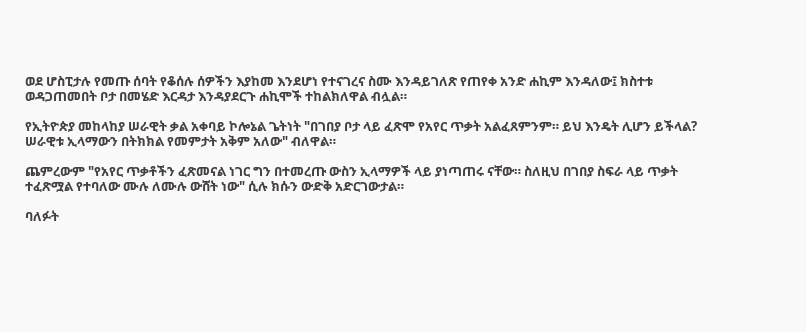ወደ ሆስፒታሉ የመጡ ሰባት የቆሰሉ ሰዎችን እያከመ እንደሆነ የተናገረና ስሙ እንዳይገለጽ የጠየቀ አንድ ሐኪም እንዳለው፤ ክስተቱ ወዳጋጠመበት ቦታ በመሄድ እርዳታ እንዳያደርጉ ሐኪሞች ተከልክለዋል ብሏል።

የኢትዮጵያ መከላከያ ሠራዊት ቃል አቀባይ ኮሎኔል ጌትነት "በገበያ ቦታ ላይ ፈጽሞ የአየር ጥቃት አልፈጸምንም። ይህ እንዴት ሊሆን ይችላል? ሠራዊቱ ኢላማውን በትክክል የመምታት አቅም አለው" ብለዋል።

ጨምረውም "የአየር ጥቃቶችን ፈጽመናል ነገር ግን በተመረጡ ውስን ኢላማዎች ላይ ያነጣጠሩ ናቸው። ስለዚህ በገበያ ስፍራ ላይ ጥቃት ተፈጽሟል የተባለው ሙሉ ለሙሉ ውሸት ነው" ሲሉ ክሱን ውድቅ አድርገውታል።

ባለፉት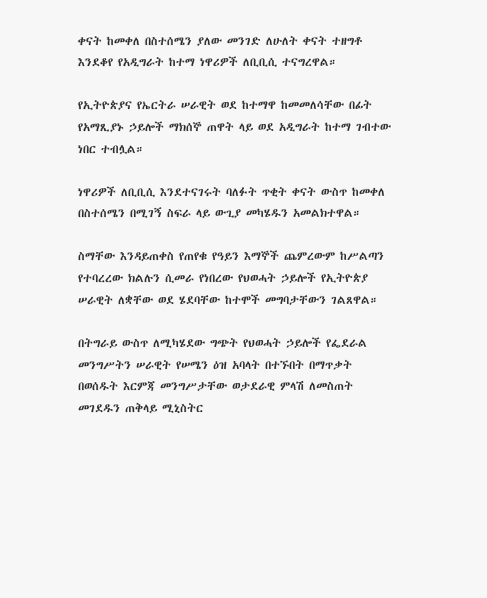ቀናት ከመቀለ በስተሰሜን ያለው መንገድ ለሁለት ቀናት ተዘግቶ እንደቆየ የአዲግራት ከተማ ነዋሪዎች ለቢቢሲ ተናግረዋል።

የኢትዮጵያና የኤርትራ ሠራዊት ወደ ከተማዋ ከመመለሳቸው በፊት የአማጺያኑ ኃይሎች ማክሰኞ ጠዋት ላይ ወደ አዲግራት ከተማ ገብተው ነበር ተብሏል።

ነዋሪዎች ለቢቢሲ እንደተናገሩት ባለፉት ጥቂት ቀናት ውስጥ ከመቀለ በስተሰሜን በሚገኝ ስፍራ ላይ ውጊያ መካሄዱን አመልክተዋል።

ስማቸው እንዳይጠቀስ የጠየቁ የዓይን እማኞች ጨምረውም ከሥልጣን የተባረረው ክልሉን ሲመራ የነበረው የህወሓት ኃይሎች የኢትዮጵያ ሠራዊት ለቋቸው ወደ ሄደባቸው ከተሞች መግባታቸውን ገልጸዋል።

በትግራይ ውስጥ ለሚካሄደው ግጭት የህወሓት ኃይሎች የፌደራል መንግሥትን ሠራዊት የሠሜን ዕዝ አባላት በተኙበት በማጥቃት በወሰዱት እርምጃ መንግሥታቸው ወታደራዊ ምላሽ ለመስጠት መገደዱን ጠቅላይ ሚኒስትር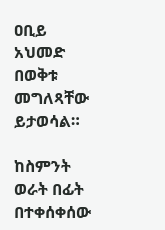ዐቢይ አህመድ በወቅቱ መግለጻቸው ይታወሳል።

ከስምንት ወራት በፊት በተቀሰቀሰው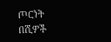ጦርነት በሺዎች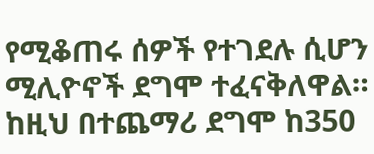የሚቆጠሩ ሰዎች የተገደሉ ሲሆን ሚሊዮኖች ደግሞ ተፈናቅለዋል። ከዚህ በተጨማሪ ደግሞ ከ350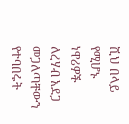ሺህ በላይ የሚሆኑ ነዋሪዎች ለረሃብ አደጋ መጋለጣቸውን የተባበሩት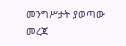መንግሥታት ያወጣው መረጃ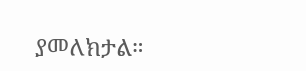ያመለክታል።